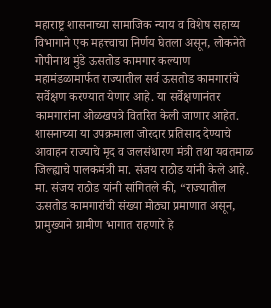महाराष्ट्र शासनाच्या सामाजिक न्याय व विशेष सहाय्य विभागाने एक महत्त्वाचा निर्णय घेतला असून, लोकनेते गोपीनाथ मुंडे ऊसतोड कामगार कल्याण महामंडळामार्फत राज्यातील सर्व ऊसतोड कामगारांचे सर्वेक्षण करण्यात येणार आहे. या सर्वेक्षणानंतर कामगारांना ओळखपत्रे वितरित केली जाणार आहेत. शासनाच्या या उपक्रमाला जोरदार प्रतिसाद देण्याचे आवाहन राज्याचे मृद व जलसंधारण मंत्री तथा यवतमाळ जिल्ह्याचे पालकमंत्री मा. संजय राठोड यांनी केले आहे.
मा. संजय राठोड यांनी सांगितले की, “राज्यातील ऊसतोड कामगारांची संख्या मोठ्या प्रमाणात असून, प्रामुख्याने ग्रामीण भागात राहणारे हे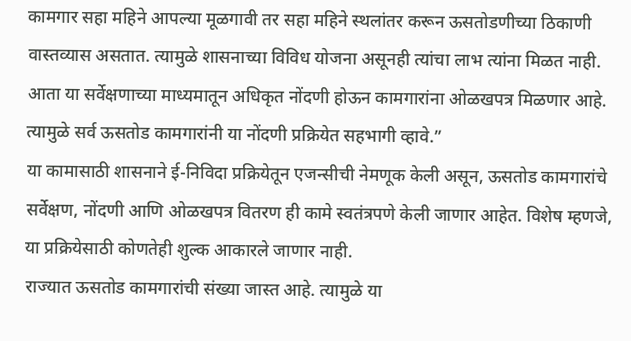कामगार सहा महिने आपल्या मूळगावी तर सहा महिने स्थलांतर करून ऊसतोडणीच्या ठिकाणी वास्तव्यास असतात. त्यामुळे शासनाच्या विविध योजना असूनही त्यांचा लाभ त्यांना मिळत नाही. आता या सर्वेक्षणाच्या माध्यमातून अधिकृत नोंदणी होऊन कामगारांना ओळखपत्र मिळणार आहे. त्यामुळे सर्व ऊसतोड कामगारांनी या नोंदणी प्रक्रियेत सहभागी व्हावे.”
या कामासाठी शासनाने ई-निविदा प्रक्रियेतून एजन्सीची नेमणूक केली असून, ऊसतोड कामगारांचे सर्वेक्षण, नोंदणी आणि ओळखपत्र वितरण ही कामे स्वतंत्रपणे केली जाणार आहेत. विशेष म्हणजे, या प्रक्रियेसाठी कोणतेही शुल्क आकारले जाणार नाही.
राज्यात ऊसतोड कामगारांची संख्या जास्त आहे. त्यामुळे या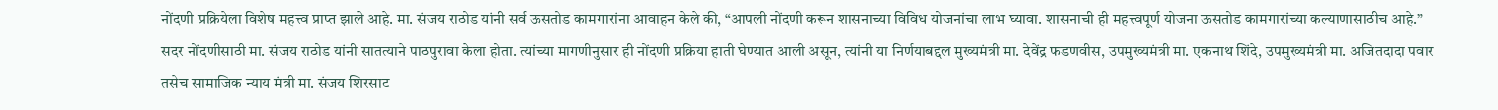नोंदणी प्रक्रियेला विशेष महत्त्व प्राप्त झाले आहे. मा. संजय राठोड यांनी सर्व ऊसतोड कामगारांना आवाहन केले की, “आपली नोंदणी करून शासनाच्या विविध योजनांचा लाभ घ्यावा. शासनाची ही महत्त्वपूर्ण योजना ऊसतोड कामगारांच्या कल्याणासाठीच आहे.”
सदर नोंदणीसाठी मा. संजय राठोड यांनी सातत्याने पाठपुरावा केला होता. त्यांच्या मागणीनुसार ही नोंदणी प्रक्रिया हाती घेण्यात आली असून, त्यांनी या निर्णयाबद्दल मुख्यमंत्री मा. देवेंद्र फडणवीस, उपमुख्यमंत्री मा. एकनाथ शिंदे, उपमुख्यमंत्री मा. अजितदादा पवार तसेच सामाजिक न्याय मंत्री मा. संजय शिरसाट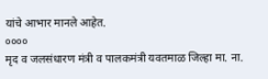यांचे आभार मानले आहेत.
००००
मृद व जलसंधारण मंत्री व पालकमंत्री यवतमाळ जिल्हा मा. ना.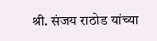श्री. संजय राठोड यांच्या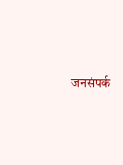जनसंपर्क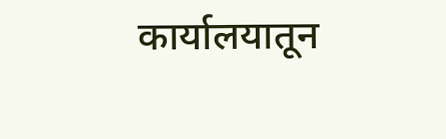कार्यालयातून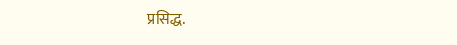प्रसिद्ध.